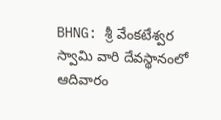BHNG: శ్రీ వేంకటేశ్వర స్వామి వారి దేవస్థానంలో ఆదివారం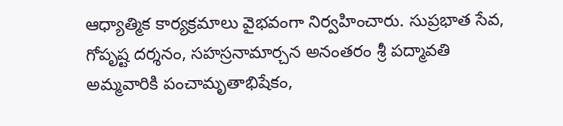ఆధ్యాత్మిక కార్యక్రమాలు వైభవంగా నిర్వహించారు. సుప్రభాత సేవ, గోపృష్ట దర్శనం, సహస్రనామార్చన అనంతరం శ్రీ పద్మావతి అమ్మవారికి పంచామృతాభిషేకం,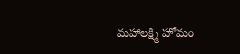మహాలక్ష్మి హోమం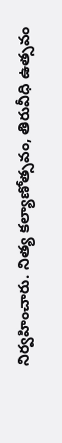నిర్వహించారు. నిత్య కల్యాణోత్సవం, తిరువీధి ఉత్సవం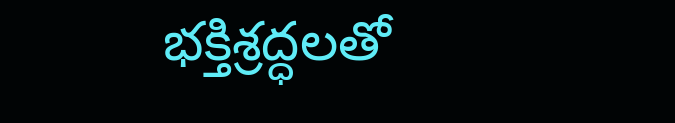భక్తిశ్రద్ధలతో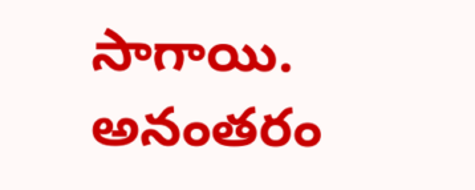సాగాయి. అనంతరం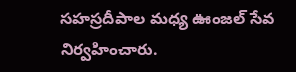సహస్రదీపాల మధ్య ఊంజల్ సేవ నిర్వహించారు.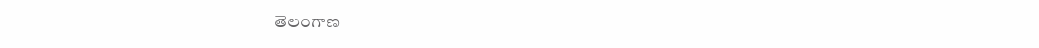తెలంగాణ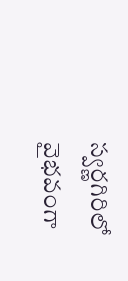స్వర్ణగిరిలో వైభవంగా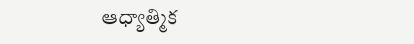ఆధ్యాత్మిక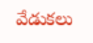వేడుకలు